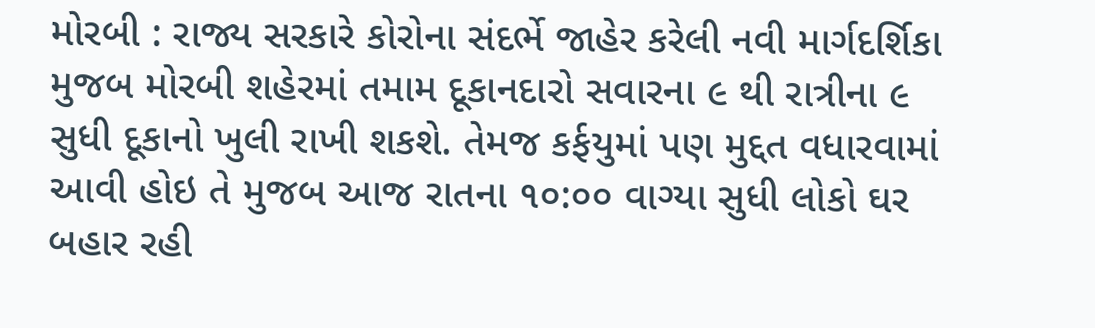મોરબી : રાજ્ય સરકારે કોરોના સંદર્ભે જાહેર કરેલી નવી માર્ગદર્શિકા મુજબ મોરબી શહેરમાં તમામ દૂકાનદારો સવારના ૯ થી રાત્રીના ૯ સુધી દૂકાનો ખુલી રાખી શકશે. તેમજ કર્ફયુમાં પણ મુદ્દત વધારવામાં આવી હોઇ તે મુજબ આજ રાતના ૧૦:૦૦ વાગ્યા સુધી લોકો ઘર બહાર રહી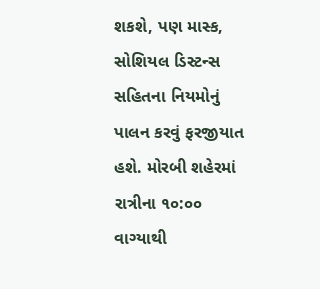શકશે, પણ માસ્ક, સોશિયલ ડિસ્ટન્સ સહિતના નિયમોનું પાલન કરવું ફરજીયાત હશે. મોરબી શહેરમાં રાત્રીના ૧૦:૦૦ વાગ્યાથી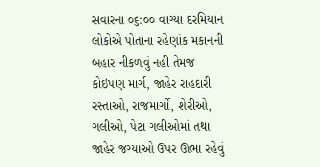સવારના ૦૬:૦૦ વાગ્યા દરમિયાન લોકોએ પોતાના રહેણાંક મકાનની બહાર નીકળવું નહી તેમજ કોઇપણ માર્ગ, જાહેર રાહદારી રસ્તાઓ, રાજમાર્ગો, શેરીઓ, ગલીઓ, પેટા ગલીઓમાં તથા જાહેર જગ્યાઓ ઉપર ઊભા રહેવું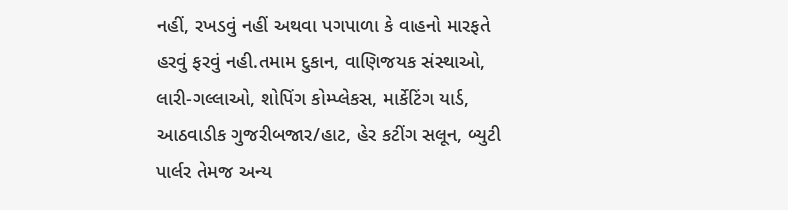નહીં, રખડવું નહીં અથવા પગપાળા કે વાહનો મારફતે હરવું ફરવું નહી.તમામ દુકાન, વાણિજયક સંસ્થાઓ, લારી-ગલ્લાઓ, શોપિંગ કોમ્પ્લેકસ, માર્કેટિંગ યાર્ડ, આઠવાડીક ગુજરીબજાર/હાટ, હેર કટીંગ સલૂન, બ્યુટી પાર્લર તેમજ અન્ય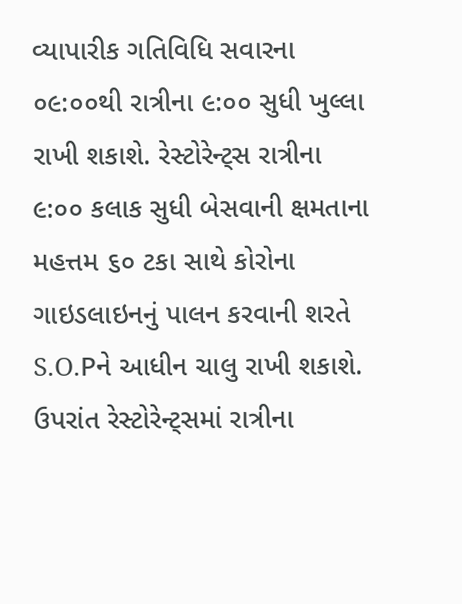વ્યાપારીક ગતિવિધિ સવારના ૦૯:૦૦થી રાત્રીના ૯:૦૦ સુધી ખુલ્લા રાખી શકાશે. રેસ્ટોરેન્ટ્સ રાત્રીના ૯:૦૦ કલાક સુધી બેસવાની ક્ષમતાના મહત્તમ ૬૦ ટકા સાથે કોરોના ગાઇડલાઇનનું પાલન કરવાની શરતે S.O.Pને આધીન ચાલુ રાખી શકાશે. ઉપરાંત રેસ્ટોરેન્ટ્સમાં રાત્રીના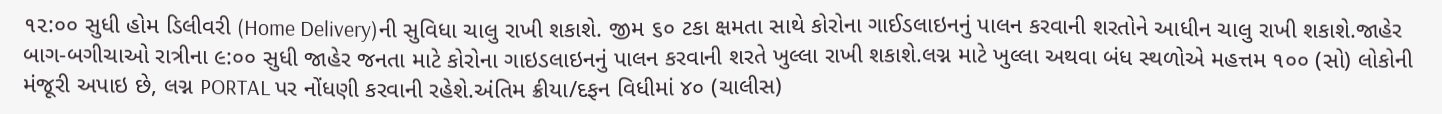૧૨:૦૦ સુધી હોમ ડિલીવરી (Home Delivery)ની સુવિધા ચાલુ રાખી શકાશે. જીમ ૬૦ ટકા ક્ષમતા સાથે કોરોના ગાઈડલાઇનનું પાલન કરવાની શરતોને આધીન ચાલુ રાખી શકાશે.જાહેર બાગ-બગીચાઓ રાત્રીના ૯:૦૦ સુધી જાહેર જનતા માટે કોરોના ગાઇડલાઇનનું પાલન કરવાની શરતે ખુલ્લા રાખી શકાશે.લગ્ન માટે ખુલ્લા અથવા બંધ સ્થળોએ મહત્તમ ૧૦૦ (સો) લોકોની મંજૂરી અપાઇ છે, લગ્ન PORTAL પર નોંધણી કરવાની રહેશે.અંતિમ ક્રીયા/દફન વિધીમાં ૪૦ (ચાલીસ)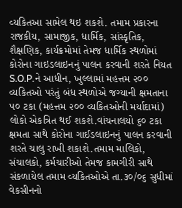વ્યકિતઆ સામેલ થઇ શકશે. તમામ પ્રકારના રાજકીય, સામાજીક, ધાર્મિક, સાંસ્કૃતિક, શૈક્ષણિક, કાર્યક્રમોમાં તેમજ ધાર્મિક સ્થળોમાં કોરોના ગાઇડલાઇનનું પાલન કરવાની શરતે નિયત S.O.P.ને આધીન, ખુલ્લામાં મહત્તમ ૨૦૦ વ્યકિતઓ પરંતું બંધ સ્થળોએ જગ્યાની ક્ષમતાના ૫૦ ટકા (મહત્તમ ૨૦૦ વ્યકિતઓની મર્યાદામાં) લોકો એકત્રિત થઈ શકશે.વાંચનાલયો ૬૦ ટકા ક્ષમતા સાથે કોરોના ગાઈડલાઇનનું પાલન કરવાની શરતે ચાલુ રાખી શકાશે.તમામ માલિકો, સંચાલકો, કર્મચારીઓ તેમજ કામગીરી સાથે સંકળાયેલ તમામ વ્યકિતઓએ તા.૩૦/૦૬ સુધીમાં વેકસીનનો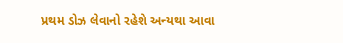પ્રથમ ડોઝ લેવાનો રહેશે અન્યથા આવા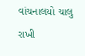વાંચનાલયો ચાલુ રાખી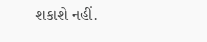શકાશે નહીં.